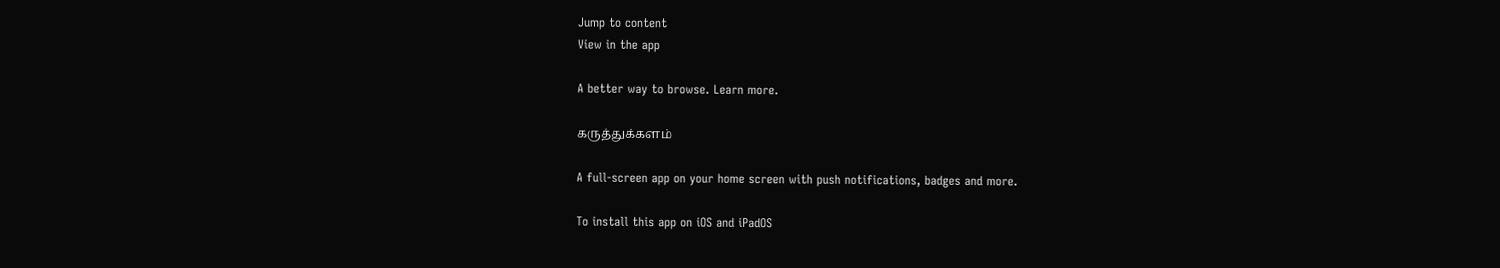Jump to content
View in the app

A better way to browse. Learn more.

கருத்துக்களம்

A full-screen app on your home screen with push notifications, badges and more.

To install this app on iOS and iPadOS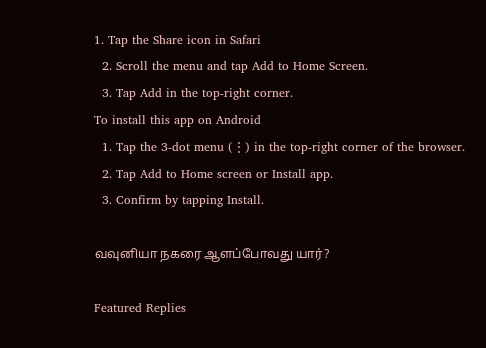1. Tap the Share icon in Safari
  2. Scroll the menu and tap Add to Home Screen.
  3. Tap Add in the top-right corner.
To install this app on Android
  1. Tap the 3-dot menu (⋮) in the top-right corner of the browser.
  2. Tap Add to Home screen or Install app.
  3. Confirm by tapping Install.

வவுனியா நகரை ஆளப்போவது யார்?

Featured Replies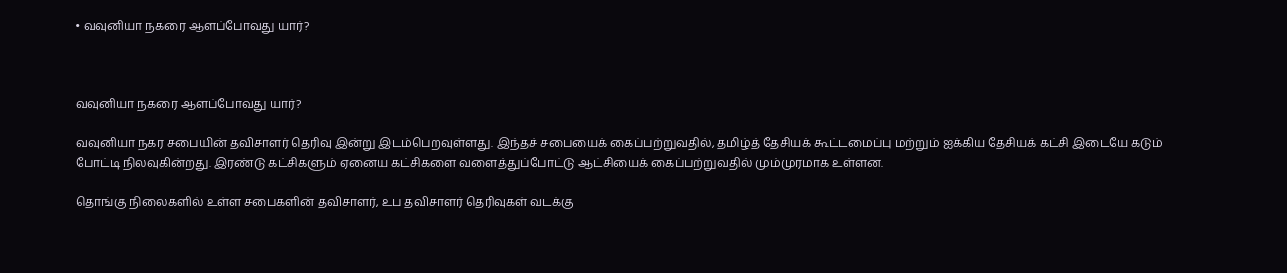• வவுனியா நகரை ஆளப்போவது யார்?



வவுனியா நகரை ஆளப்போவது யார்?

வவுனியா நகர சபையின் தவிசாளர் தெரிவு இன்று இடம்பெறவுள்ளது. இந்தச் சபையைக் கைப்பற்றுவதில், தமிழ்த் தேசியக் கூட்டமைப்பு மற்றும் ஐக்கிய தேசியக் கட்சி இடையே கடும் போட்டி நிலவுகின்றது. இரண்டு கட்சிகளும் ஏனைய கட்சிகளை வளைத்துப்போட்டு ஆட்சியைக் கைப்பற்றுவதில் மும்முரமாக உள்ளன.

தொங்கு நிலைகளில் உள்ள சபைகளின் தவிசாளர், உப தவிசாளர் தெரிவுகள் வடக்கு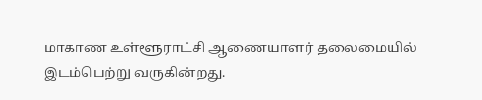மாகாண உள்ளூராட்சி ஆணையாளர் தலைமையில் இடம்பெற்று வருகின்றது.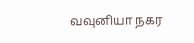வவுனியா நகர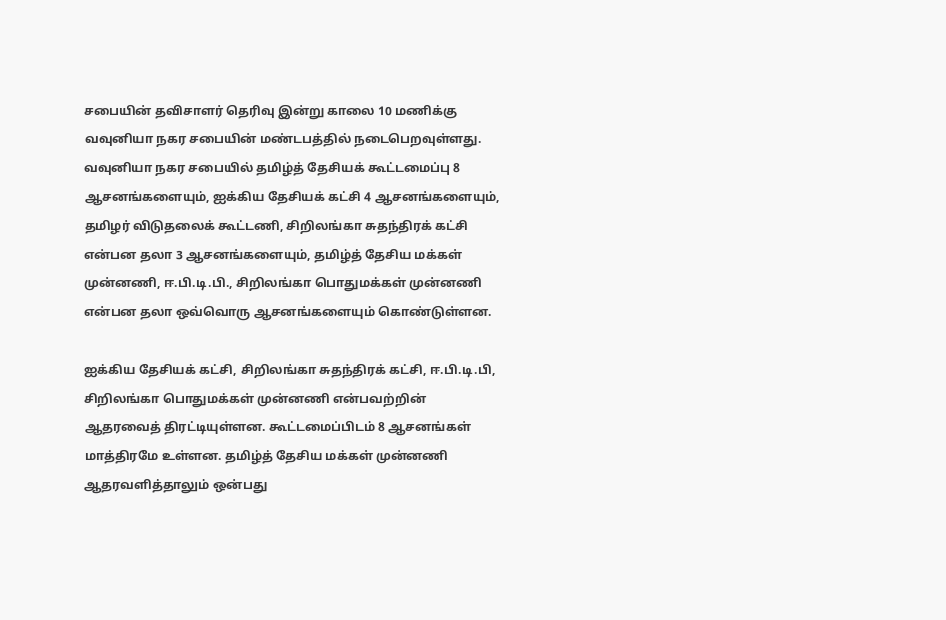சபையின் தவிசாளர் தெரிவு இன்று காலை 10 மணிக்கு வவுனியா நகர சபையின் மண்டபத்தில் நடைபெறவுள்ளது. வவுனியா நகர சபையில் தமிழ்த் தேசியக் கூட்டமைப்பு 8 ஆசனங்களையும், ஐக்கிய தேசியக் கட்சி 4 ஆசனங்களையும், தமிழர் விடுதலைக் கூட்டணி, சிறிலங்கா சுதந்திரக் கட்சி என்பன தலா 3 ஆசனங்களையும், தமிழ்த் தேசிய மக்கள் முன்னணி, ஈ.பி.டி.பி., சிறிலங்கா பொதுமக்கள் முன்னணி என்பன தலா ஒவ்வொரு ஆசனங்களையும் கொண்டுள்ளன.

ஐக்கிய தேசியக் கட்சி, சிறிலங்கா சுதந்திரக் கட்சி, ஈ.பி.டி.பி, சிறிலங்கா பொதுமக்கள் முன்னணி என்பவற்றின் ஆதரவைத் திரட்டியுள்ளன. கூட்டமைப்பிடம் 8 ஆசனங்கள் மாத்திரமே உள்ளன. தமிழ்த் தேசிய மக்கள் முன்னணி ஆதரவளித்தாலும் ஒன்பது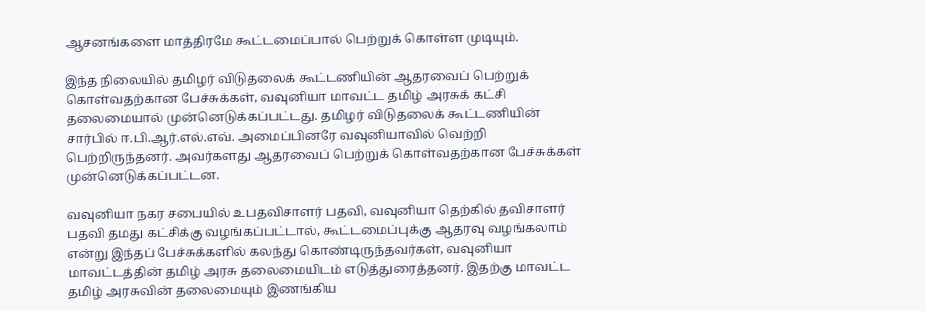ஆசனங்களை மாத்திரமே கூட்டமைப்பால் பெற்றுக் கொள்ள முடியும்.

இந்த நிலையில் தமிழர் விடுதலைக் கூட்டணியின் ஆதரவைப் பெற்றுக் கொள்வதற்கான பேச்சுக்கள், வவுனியா மாவட்ட தமிழ் அரசுக் கட்சி தலைமையால் முன்னெடுக்கப்பட்டது. தமிழர் விடுதலைக் கூட்டணியின் சார்பில் ஈ.பி.ஆர்.எல்.எவ். அமைப்பினரே வவுனியாவில் வெற்றி பெற்றிருந்தனர். அவர்களது ஆதரவைப் பெற்றுக் கொள்வதற்கான பேச்சுக்கள் முன்னெடுக்கப்பட்டன.

வவுனியா நகர சபையில் உபதவிசாளர் பதவி, வவுனியா தெற்கில் தவிசாளர் பதவி தமது கட்சிக்கு வழங்கப்பட்டால், கூட்டமைப்புக்கு ஆதரவு வழங்கலாம் என்று இந்தப் பேச்சுக்களில் கலந்து கொண்டிருந்தவர்கள், வவுனியா மாவட்டத்தின் தமிழ் அரசு தலைமையிடம் எடுத்துரைத்தனர். இதற்கு மாவட்ட தமிழ் அரசுவின் தலைமையும் இணங்கிய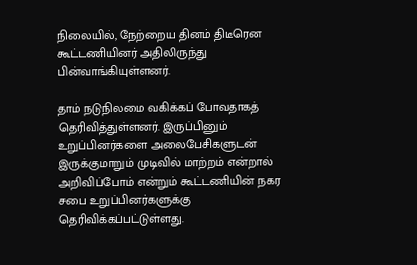நிலையில், நேற்றைய தினம் திடீரென கூட்டணியினர் அதிலிருந்து பின்வாங்கியுள்ளனர்.

தாம் நடுநிலமை வகிக்கப் போவதாகத் தெரிவித்துள்ளனர். இருப்பினும் உறுப்பினர்களை அலைபேசிகளுடன் இருக்குமாறும் முடிவில் மாற்றம் என்றால் அறிவிப்போம் என்றும் கூட்டணியின் நகர சபை உறுப்பினர்களுக்கு தெரிவிக்கப்பட்டுள்ளது.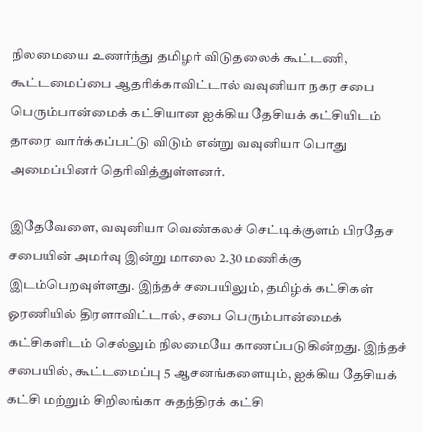நிலமையை உணர்ந்து தமிழர் விடுதலைக் கூட்டணி, கூட்டமைப்பை ஆதரிக்காவிட்டால் வவுனியா நகர சபை பெரும்பான்மைக் கட்சியான ஐக்கிய தேசியக் கட்சியிடம் தாரை வார்க்கப்பட்டு விடும் என்று வவுனியா பொது அமைப்பினர் தெரிவித்துள்ளனர்.

இதேவேளை, வவுனியா வெண்கலச் செட்டிக்குளம் பிரதேச சபையின் அமர்வு இன்று மாலை 2.30 மணிக்கு இடம்பெறவுள்ளது. இந்தச் சபையிலும், தமிழ்க் கட்சிகள் ஓரணியில் திரளாவிட்டால், சபை பெரும்பான்மைக் கட்சிகளிடம் செல்லும் நிலமையே காணப்படுகின்றது. இந்தச் சபையில், கூட்டமைப்பு 5 ஆசனங்களையும், ஐக்கிய தேசியக் கட்சி மற்றும் சிறிலங்கா சுதந்திரக் கட்சி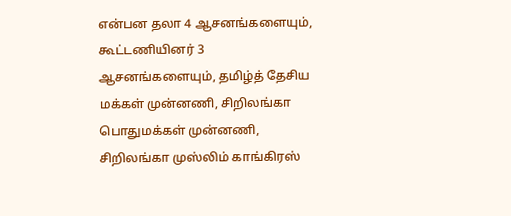என்பன தலா 4 ஆசனங்களையும், கூட்டணியினர் 3 ஆசனங்களையும், தமிழ்த் தேசிய மக்கள் முன்னணி, சிறிலங்கா பொதுமக்கள் முன்னணி, சிறிலங்கா முஸ்லிம் காங்கிரஸ்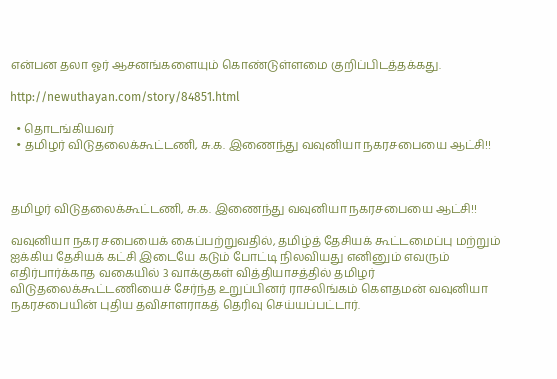என்பன தலா ஓர் ஆசனங்களையும் கொண்டுள்ளமை குறிப்பிடத்தக்கது.

http://newuthayan.com/story/84851.html

  • தொடங்கியவர்
  • தமிழர் விடுதலைக்கூட்டணி, சு.க. இணைந்து வவுனியா நகரசபையை ஆட்சி!!



தமிழர் விடுதலைக்கூட்டணி, சு.க. இணைந்து வவுனியா நகரசபையை ஆட்சி!!

வவுனியா நகர சபையைக் கைப்பற்றுவதில், தமிழ்த் தேசியக் கூட்டமைப்பு மற்றும் ஐக்கிய தேசியக் கட்சி இடையே கடும் போட்டி நிலவியது எனினும் எவரும் எதிர்பார்க்காத வகையில் 3 வாக்குகள் வித்தியாசத்தில் தமிழர் விடுதலைக்கூட்டணியைச் சேர்ந்த உறுப்பினர் ராசலிங்கம் கௌதமன் வவுனியா நகரசபையின் புதிய தவிசாளராகத் தெரிவு செய்யப்பட்டார்.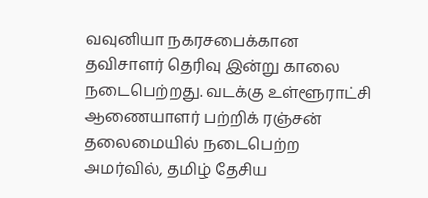வவுனியா நகரசபைக்கான தவிசாளர் தெரிவு இன்று காலை நடைபெற்றது. வடக்கு உள்ளூராட்சி ஆணையாளர் பற்றிக் ரஞ்சன் தலைமையில் நடைபெற்ற அமர்வில், தமிழ் தேசிய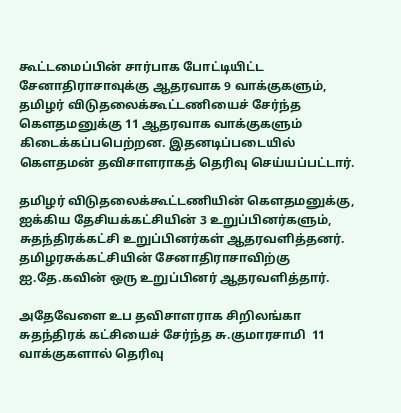கூட்டமைப்பின் சார்பாக போட்டியிட்ட சேனாதிராசாவுக்கு ஆதரவாக 9 வாக்குகளும், தமிழர் விடுதலைக்கூட்டணியைச் சேர்ந்த கௌதமனுக்கு 11 ஆதரவாக வாக்குகளும் கிடைக்கப்பபெற்றன. இதனடிப்படையில் கௌதமன் தவிசாளராகத் தெரிவு செய்யப்பட்டார்.

தமிழர் விடுதலைக்கூட்டணியின் கௌதமனுக்கு, ஐக்கிய தேசியக்கட்சியின் 3 உறுப்பினர்களும், சுதந்திரக்கட்சி உறுப்பினர்கள் ஆதரவளித்தனர். தமிழரசுக்கட்சியின் சேனாதிராசாவிற்கு
ஐ.தே.கவின் ஒரு உறுப்பினர் ஆதரவளித்தார்.

அதேவேளை உப தவிசாளராக சிறிலங்கா சுதந்திரக் கட்சியைச் சேர்ந்த சு.குமாரசாமி  11 வாக்குகளால் தெரிவு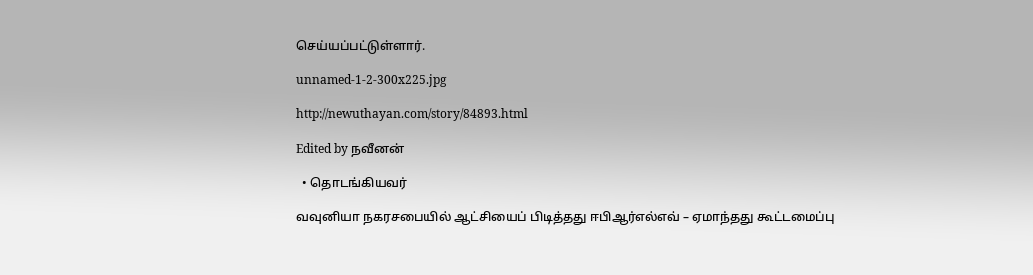செய்யப்பட்டுள்ளார்.

unnamed-1-2-300x225.jpg

http://newuthayan.com/story/84893.html

Edited by நவீனன்

  • தொடங்கியவர்

வவுனியா நகரசபையில் ஆட்சியைப் பிடித்தது ஈபிஆர்எல்எவ் – ஏமாந்தது கூட்டமைப்பு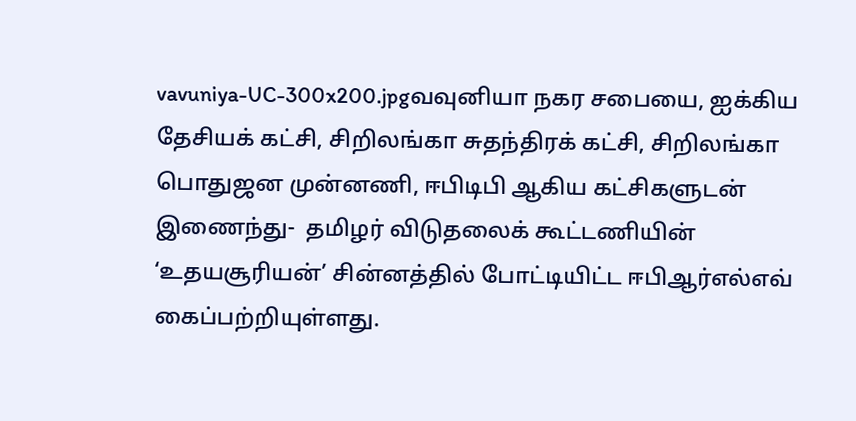vavuniya-UC-300x200.jpgவவுனியா நகர சபையை, ஐக்கிய தேசியக் கட்சி, சிறிலங்கா சுதந்திரக் கட்சி, சிறிலங்கா பொதுஜன முன்னணி, ஈபிடிபி ஆகிய கட்சிகளுடன் இணைந்து-  தமிழர் விடுதலைக் கூட்டணியின் ‘உதயசூரியன்’ சின்னத்தில் போட்டியிட்ட ஈபிஆர்எல்எவ் கைப்பற்றியுள்ளது.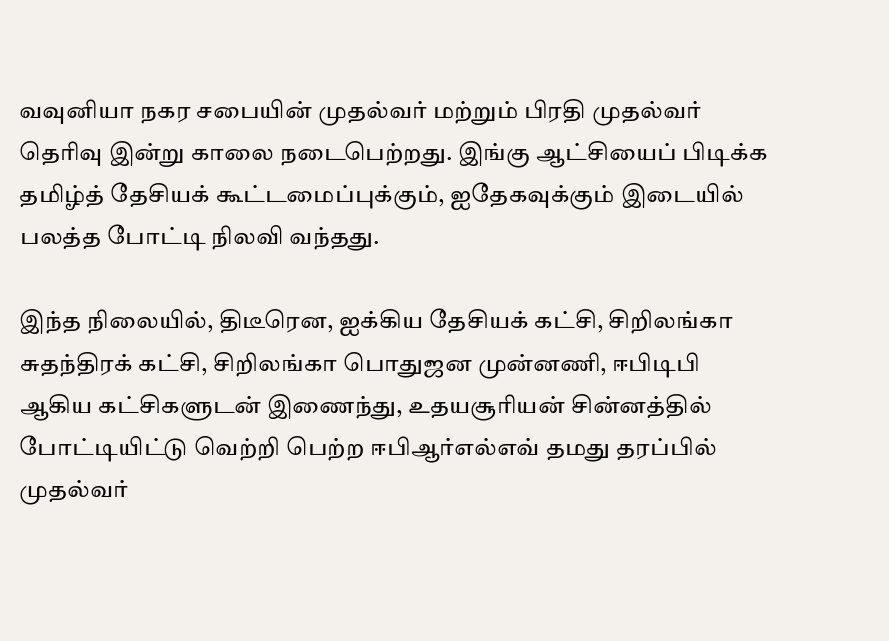வவுனியா நகர சபையின் முதல்வர் மற்றும் பிரதி முதல்வர் தெரிவு இன்று காலை நடைபெற்றது. இங்கு ஆட்சியைப் பிடிக்க தமிழ்த் தேசியக் கூட்டமைப்புக்கும், ஐதேகவுக்கும் இடையில் பலத்த போட்டி நிலவி வந்தது.

இந்த நிலையில், திடீரென, ஐக்கிய தேசியக் கட்சி, சிறிலங்கா சுதந்திரக் கட்சி, சிறிலங்கா பொதுஜன முன்னணி, ஈபிடிபி ஆகிய கட்சிகளுடன் இணைந்து, உதயசூரியன் சின்னத்தில் போட்டியிட்டு வெற்றி பெற்ற ஈபிஆர்எல்எவ் தமது தரப்பில் முதல்வர்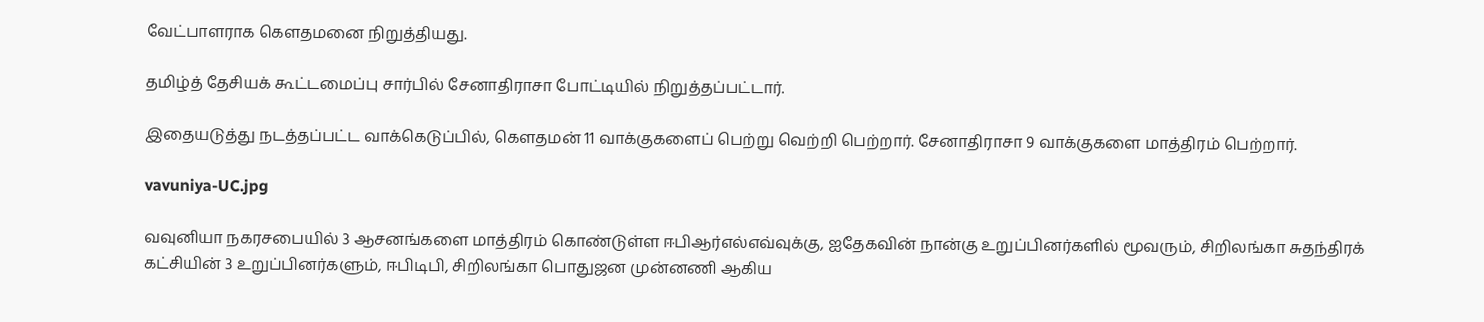வேட்பாளராக கௌதமனை நிறுத்தியது.

தமிழ்த் தேசியக் கூட்டமைப்பு சார்பில் சேனாதிராசா போட்டியில் நிறுத்தப்பட்டார்.

இதையடுத்து நடத்தப்பட்ட வாக்கெடுப்பில், கௌதமன் 11 வாக்குகளைப் பெற்று வெற்றி பெற்றார். சேனாதிராசா 9 வாக்குகளை மாத்திரம் பெற்றார்.

vavuniya-UC.jpg

வவுனியா நகரசபையில் 3 ஆசனங்களை மாத்திரம் கொண்டுள்ள ஈபிஆர்எல்எவ்வுக்கு, ஐதேகவின் நான்கு உறுப்பினர்களில் மூவரும், சிறிலங்கா சுதந்திரக் கட்சியின் 3 உறுப்பினர்களும், ஈபிடிபி, சிறிலங்கா பொதுஜன முன்னணி ஆகிய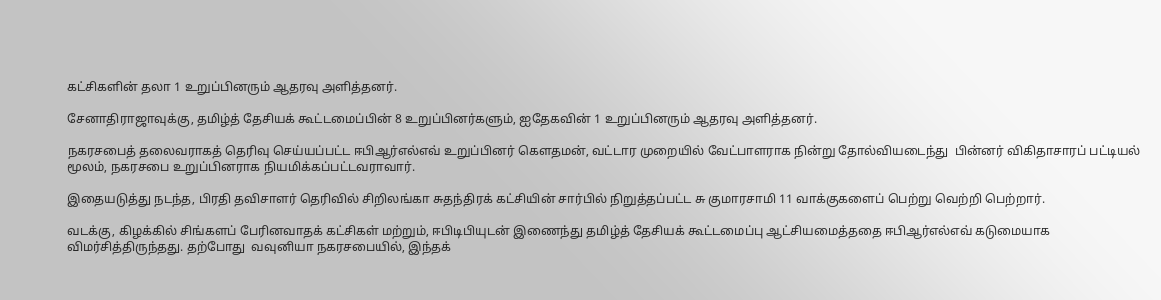கட்சிகளின் தலா 1 உறுப்பினரும் ஆதரவு அளித்தனர்.

சேனாதிராஜாவுக்கு, தமிழ்த் தேசியக் கூட்டமைப்பின் 8 உறுப்பினர்களும், ஐதேகவின் 1 உறுப்பினரும் ஆதரவு அளித்தனர்.

நகரசபைத் தலைவராகத் தெரிவு செய்யப்பட்ட ஈபிஆர்எல்எவ் உறுப்பினர் கௌதமன், வட்டார முறையில் வேட்பாளராக நின்று தோல்வியடைந்து  பின்னர் விகிதாசாரப் பட்டியல் மூலம், நகரசபை உறுப்பினராக நியமிக்கப்பட்டவராவார்.

இதையடுத்து நடந்த, பிரதி தவிசாளர் தெரிவில் சிறிலங்கா சுதந்திரக் கட்சியின் சார்பில் நிறுத்தப்பட்ட சு குமாரசாமி 11 வாக்குகளைப் பெற்று வெற்றி பெற்றார்.

வடக்கு, கிழக்கில் சிங்களப் பேரினவாதக் கட்சிகள் மற்றும், ஈபிடிபியுடன் இணைந்து தமிழ்த் தேசியக் கூட்டமைப்பு ஆட்சியமைத்ததை ஈபிஆர்எல்எவ் கடுமையாக விமர்சித்திருந்தது. தற்போது  வவுனியா நகரசபையில், இந்தக்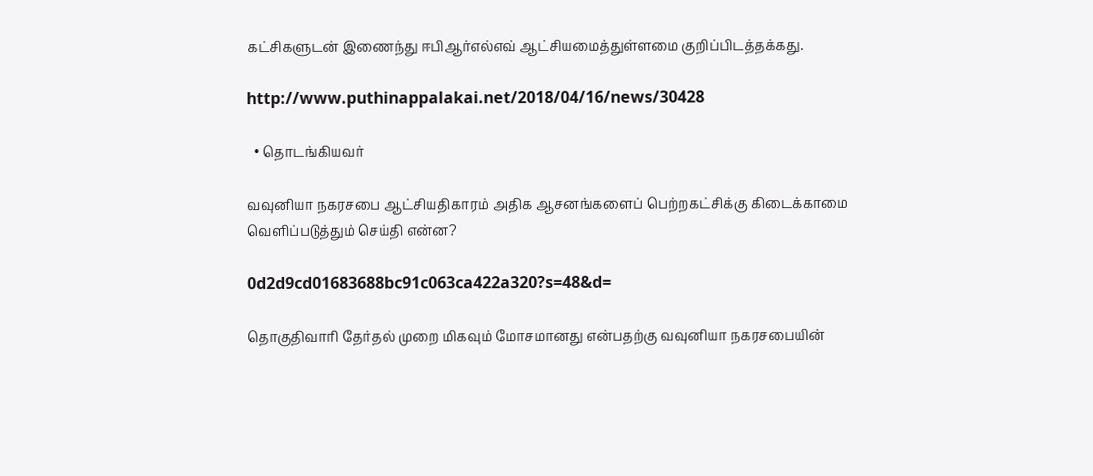கட்சிகளுடன் இணைந்து ஈபிஆர்எல்எவ் ஆட்சியமைத்துள்ளமை குறிப்பிடத்தக்கது.

http://www.puthinappalakai.net/2018/04/16/news/30428

  • தொடங்கியவர்

வவுனியா நகரசபை ஆட்சியதிகாரம் அதிக ஆசனங்களைப் பெற்றகட்சிக்கு கிடைக்காமை வெளிப்படுத்தும் செய்தி என்ன?

0d2d9cd01683688bc91c063ca422a320?s=48&d=

தொகுதிவாரி தேர்தல் முறை மிகவும் மோசமானது என்பதற்கு வவுனியா நகரசபையின்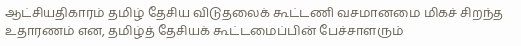ஆட்சியதிகாரம் தமிழ் தேசிய விடுதலைக் கூட்டணி வசமானமை மிகச் சிறந்த உதாரணம் என, தமிழ்த் தேசியக் கூட்டமைப்பின் பேச்சாளரும்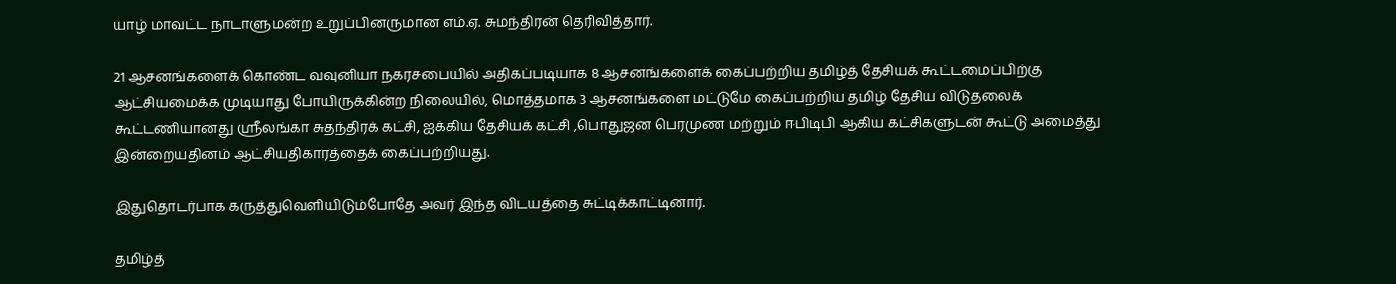யாழ் மாவட்ட நாடாளுமன்ற உறுப்பினருமான எம்.ஏ. சுமந்திரன் தெரிவித்தார்.

21 ஆசனங்களைக் கொண்ட வவுனியா நகரசபையில் அதிகப்படியாக 8 ஆசனங்களைக் கைப்பற்றிய தமிழ்த் தேசியக் கூட்டமைப்பிற்கு ஆட்சியமைக்க முடியாது போயிருக்கின்ற நிலையில், மொத்தமாக 3 ஆசனங்களை மட்டுமே கைப்பற்றிய தமிழ் தேசிய விடுதலைக் கூட்டணியானது ஸ்ரீலங்கா சுதந்திரக் கட்சி, ஐக்கிய தேசியக் கட்சி ,பொதுஜன பெரமுண மற்றும் ஈபிடிபி ஆகிய கட்சிகளுடன் கூட்டு அமைத்து இன்றையதினம் ஆட்சியதிகாரத்தைக் கைப்பற்றியது.

இதுதொடர்பாக கருத்துவெளியிடும்போதே அவர் இந்த விடயத்தை சுட்டிக்காட்டினார்.

தமிழ்த்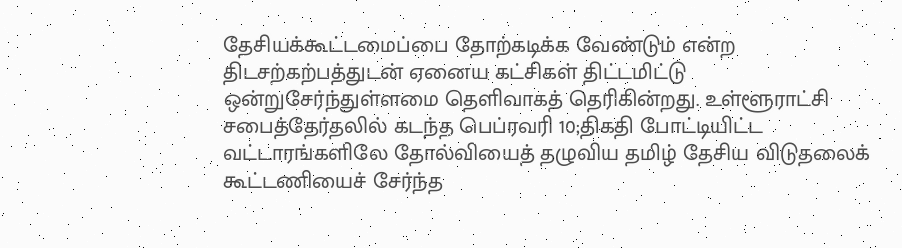தேசியக்கூட்டமைப்பை தோற்கடிக்க வேண்டும் என்ற திடசற்கற்பத்துடன் ஏனைய கட்சிகள் திட்டமிட்டு ஒன்றுசேர்ந்துள்ளமை தெளிவாகத் தெரிகின்றது. உள்ளூராட்சி சபைத்தேர்தலில் கடந்த பெப்ரவரி 10;திகதி போட்டியிட்ட வட்டாரங்களிலே தோல்வியைத் தழுவிய தமிழ் தேசிய விடுதலைக் கூட்டணியைச் சேர்ந்த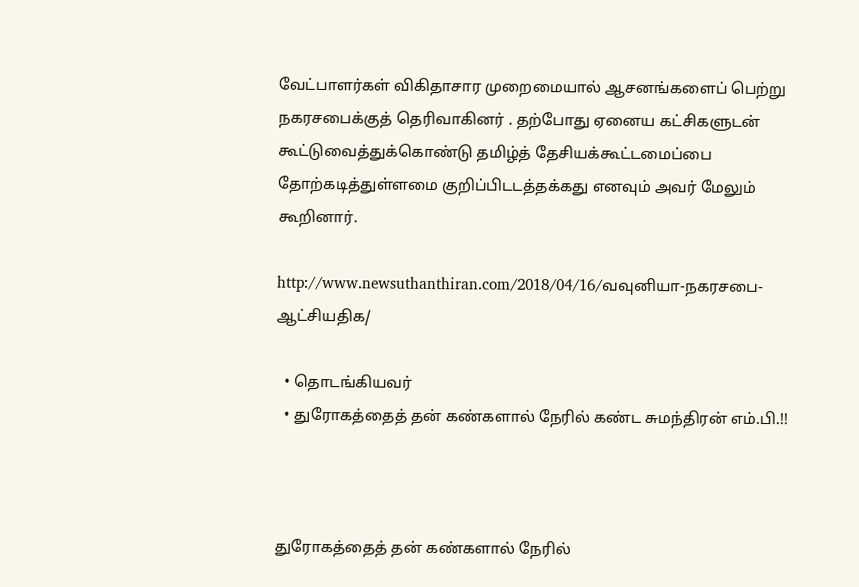வேட்பாளர்கள் விகிதாசார முறைமையால் ஆசனங்களைப் பெற்று நகரசபைக்குத் தெரிவாகினர் . தற்போது ஏனைய கட்சிகளுடன் கூட்டுவைத்துக்கொண்டு தமிழ்த் தேசியக்கூட்டமைப்பை தோற்கடித்துள்ளமை குறிப்பிடடத்தக்கது எனவும் அவர் மேலும் கூறினார்.

http://www.newsuthanthiran.com/2018/04/16/வவுனியா-நகரசபை-ஆட்சியதிக/

  • தொடங்கியவர்
  • துரோகத்தைத் தன் கண்களால் நேரில் கண்ட சுமந்திரன் எம்.பி.!!



துரோகத்தைத் தன் கண்களால் நேரில்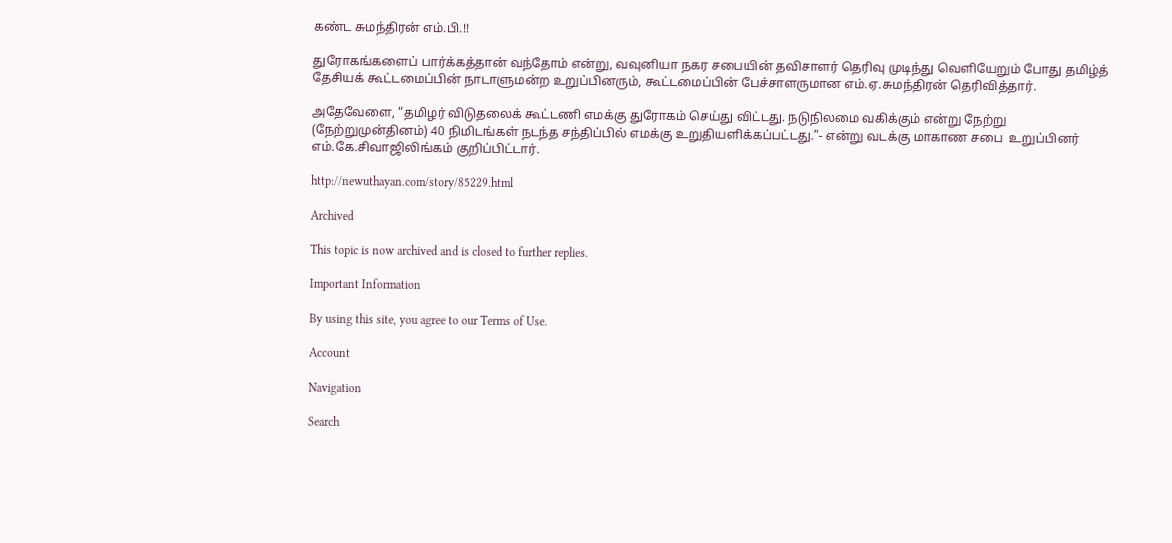கண்ட சுமந்திரன் எம்.பி.!!

துரோகங்களைப் பார்க்கத்தான் வந்தோம் என்று, வவுனியா நகர சபையின் தவிசாளர் தெரிவு முடிந்து வெளியேறும் போது தமிழ்த் தேசியக் கூட்டமைப்பின் நாடாளுமன்ற உறுப்பினரும், கூட்டமைப்பின் பேச்சாளருமான எம்.ஏ.சுமந்திரன் தெரிவித்தார்.

அதேவேளை, “தமிழர் விடுதலைக் கூட்டணி எமக்கு துரோகம் செய்து விட்டது. நடுநிலமை வகிக்கும் என்று நேற்று (நேற்றுமுன்தினம்) 40 நிமிடங்கள் நடந்த சந்திப்பில் எமக்கு உறுதியளிக்கப்பட்டது.”- என்று வடக்கு மாகாண சபை  உறுப்பினர் எம்.கே.சிவாஜிலிங்கம் குறிப்பிட்டார்.

http://newuthayan.com/story/85229.html

Archived

This topic is now archived and is closed to further replies.

Important Information

By using this site, you agree to our Terms of Use.

Account

Navigation

Search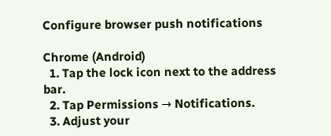Configure browser push notifications

Chrome (Android)
  1. Tap the lock icon next to the address bar.
  2. Tap Permissions → Notifications.
  3. Adjust your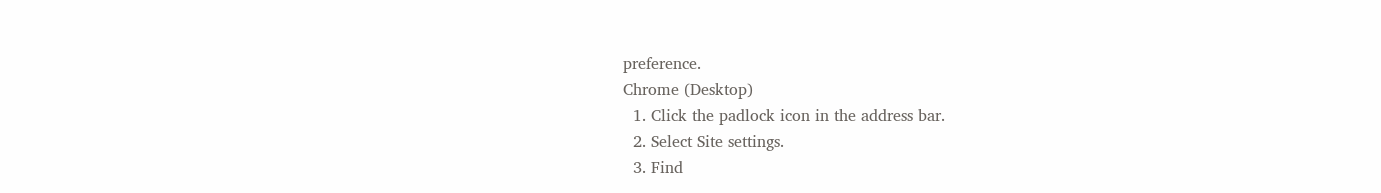preference.
Chrome (Desktop)
  1. Click the padlock icon in the address bar.
  2. Select Site settings.
  3. Find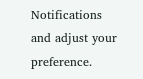Notifications and adjust your preference.